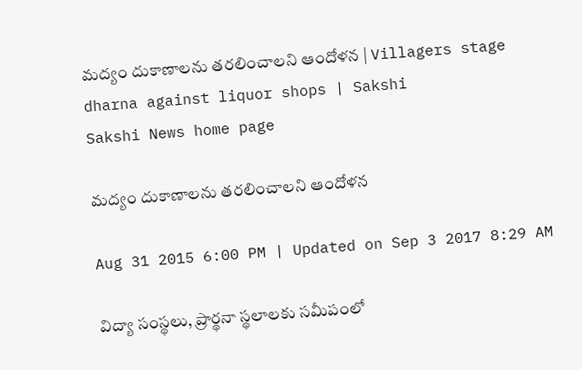మద్యం దుకాణాలను తరలించాలని ఆందోళన | Villagers stage dharna against liquor shops | Sakshi
Sakshi News home page

మద్యం దుకాణాలను తరలించాలని ఆందోళన

Aug 31 2015 6:00 PM | Updated on Sep 3 2017 8:29 AM

విద్యా సంస్థలు, ప్రార్థనా స్థలాలకు సమీపంలో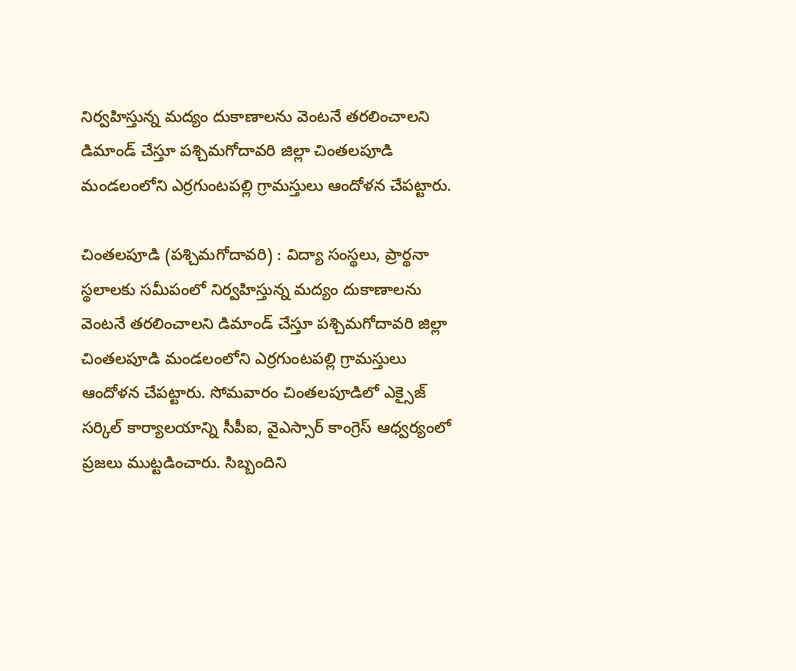నిర్వహిస్తున్న మద్యం దుకాణాలను వెంటనే తరలించాలని డిమాండ్ చేస్తూ పశ్చిమగోదావరి జిల్లా చింతలపూడి మండలంలోని ఎర్రగుంటపల్లి గ్రామస్తులు ఆందోళన చేపట్టారు.

చింతలపూడి (పశ్చిమగోదావరి) : విద్యా సంస్థలు, ప్రార్థనా స్థలాలకు సమీపంలో నిర్వహిస్తున్న మద్యం దుకాణాలను వెంటనే తరలించాలని డిమాండ్ చేస్తూ పశ్చిమగోదావరి జిల్లా చింతలపూడి మండలంలోని ఎర్రగుంటపల్లి గ్రామస్తులు ఆందోళన చేపట్టారు. సోమవారం చింతలపూడిలో ఎక్సైజ్ సర్కిల్ కార్యాలయాన్ని సీపీఐ, వైఎస్సార్ కాంగ్రెస్ ఆధ్వర్యంలో ప్రజలు ముట్టడించారు. సిబ్బందిని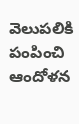వెలుపలికి పంపించి ఆందోళన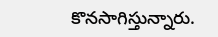కొనసాగిస్తున్నారు.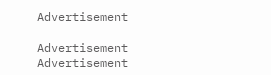Advertisement

Advertisement
Advertisement